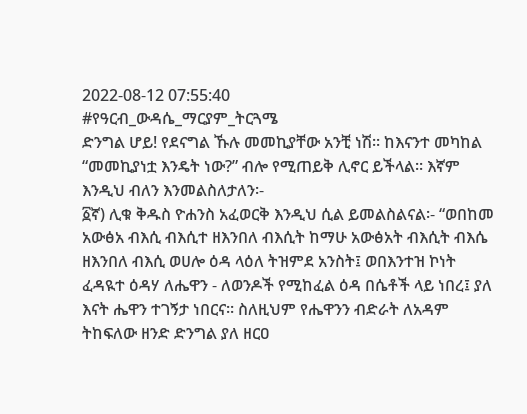2022-08-12 07:55:40
#የዓርብ_ውዳሴ_ማርያም_ትርጓሜ
ድንግል ሆይ! የደናግል ኹሉ መመኪያቸው አንቺ ነሽ፡፡ ከእናንተ መካከል “መመኪያነቷ እንዴት ነው?” ብሎ የሚጠይቅ ሊኖር ይችላል፡፡ እኛም እንዲህ ብለን እንመልስለታለን፡-
፩ኛ) ሊቁ ቅዱስ ዮሐንስ አፈወርቅ እንዲህ ሲል ይመልስልናል፡- “ወበከመ አውፅአ ብእሲ ብእሲተ ዘእንበለ ብእሲት ከማሁ አውፅአት ብእሲት ብእሴ ዘእንበለ ብእሲ ወሀሎ ዕዳ ላዕለ ትዝምደ አንስት፤ ወበእንተዝ ኮነት ፈዳዪተ ዕዳሃ ለሔዋን - ለወንዶች የሚከፈል ዕዳ በሴቶች ላይ ነበረ፤ ያለ እናት ሔዋን ተገኝታ ነበርና፡፡ ስለዚህም የሔዋንን ብድራት ለአዳም ትከፍለው ዘንድ ድንግል ያለ ዘርዐ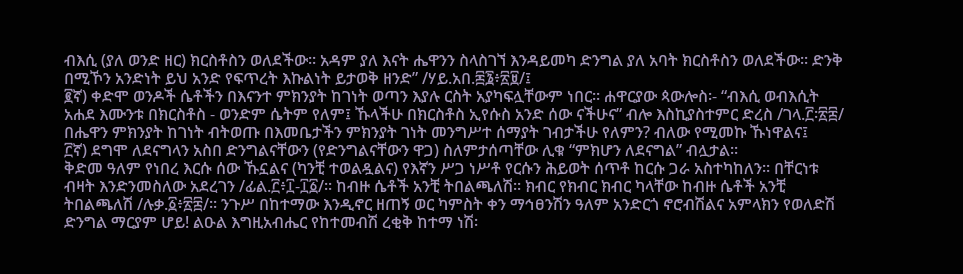ብእሲ (ያለ ወንድ ዘር) ክርስቶስን ወለደችው፡፡ አዳም ያለ እናት ሔዋንን ስላስገኘ እንዳይመካ ድንግል ያለ አባት ክርስቶስን ወለደችው፡፡ ድንቅ በሚኾን አንድነት ይህ አንድ የፍጥረት እኩልነት ይታወቅ ዘንድ” /ሃይ.አበ.፷፮፥፳፱/፤
፪ኛ) ቀድሞ ወንዶች ሴቶችን በእናንተ ምክንያት ከገነት ወጣን እያሉ ርስት አያካፍሏቸውም ነበር፡፡ ሐዋርያው ጳውሎስ፡- “ብእሲ ወብእሲት አሐደ እሙንቱ በክርስቶስ - ወንድም ሴትም የለም፤ ኹላችሁ በክርስቶስ ኢየሱስ አንድ ሰው ናችሁና” ብሎ እስኪያስተምር ድረስ /ገላ.፫፡፳፰/ በሔዋን ምክንያት ከገነት ብትወጡ በእመቤታችን ምክንያት ገነት መንግሥተ ሰማያት ገብታችሁ የለምን? ብለው የሚመኩ ኹነዋልና፤
፫ኛ) ደግሞ ለደናግላን አስበ ድንግልናቸውን (የድንግልናቸውን ዋጋ) ስለምታሰጣቸው ሊቁ “ምክሆን ለደናግል” ብሏታል፡፡
ቅድመ ዓለም የነበረ እርሱ ሰው ኹኗልና (ካንቺ ተወልዷልና) የእኛን ሥጋ ነሥቶ የርሱን ሕይወት ሰጥቶ ከርሱ ጋራ አስተካከለን፡፡ በቸርነቱ ብዛት እንድንመስለው አደረገን /ፊል.፫፥፲-፲፩/፡፡ ከብዙ ሴቶች አንቺ ትበልጫለሽ፡፡ ክብር የክብር ክብር ካላቸው ከብዙ ሴቶች አንቺ ትበልጫለሽ /ሉቃ.፩፥፳፰/፡፡ ንጉሥ በከተማው እንዲኖር ዘጠኝ ወር ካምስት ቀን ማኅፀንሽን ዓለም አንድርጎ ኖሮብሽልና አምላክን የወለድሽ ድንግል ማርያም ሆይ! ልዑል እግዚአብሔር የከተመብሽ ረቂቅ ከተማ ነሽ፡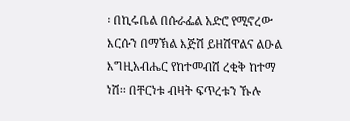፡ በኪሩቤል በሱራፌል አድሮ የሚኖረው እርሱን በማኽል እጅሽ ይዘሽዋልና ልዑል እግዚአብሔር የከተመብሽ ረቂቅ ከተማ ነሽ፡፡ በቸርነቱ ብዛት ፍጥረቱን ኹሉ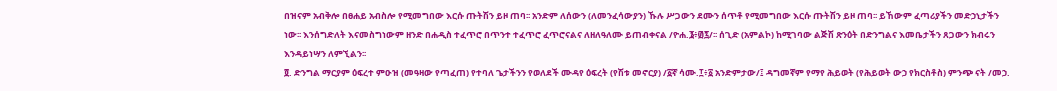በዝናም አብቅሎ በፀሐይ አብስሎ የሚመግበው እርሱ ጡትሽን ይዞ ጠባ፡፡ አንድም ለሰውን (ለመንፈሳውያን) ኹሉ ሥጋውን ደሙን ሰጥቶ የሚመግበው እርሱ ጡትሽን ይዞ ጠባ፡፡ ይኸውም ፈጣሪያችን መድኃኒታችን ነው፡፡ እንሰግድለት እናመስግነውም ዘንድ በሐዲስ ተፈጥሮ በጥንተ ተፈጥሮ ፈጥሮናልና ለዘለዓለሙ ይጠብቀናል /ዮሐ.፮፥፴፯/፡፡ ሰጊድ (አምልኮ) ከሚገባው ልጅሽ ጽንዕት በድንግልና እመቤታችን ጸጋውን ክብሩን እንዳይነሣን ለምኚልን፡፡
፬. ድንግል ማርያም ዕፍረተ ምዑዝ (መዓዛው የጣፈጠ) የተባለ ጌታችንን የወለደች ሙዳየ ዕፍረት (የሽቱ መኖርያ) /፩ኛ ሳሙ.፲፥፩ አንድምታው/፤ ዳግመኛም የማየ ሕይወት (የሕይወት ውኃ የክርስቶስ) ምንጭ ናት /መኃ.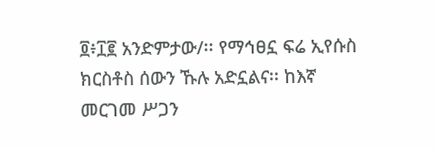፬፥፲፪ አንድምታው/፡፡ የማኅፀኗ ፍሬ ኢየሱስ ክርስቶስ ሰውን ኹሉ አድኗልና፡፡ ከእኛ መርገመ ሥጋን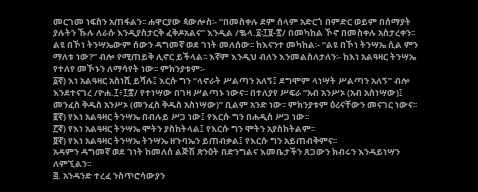መርገመ ነፍስን አጠፋልን፡፡ ሐዋርያው ጳውሎስ፡- “በመስቀሉ ደም ሰላም አድርጎ በምድር ወይም በሰማያት ያሉትን ኹሉ ለራሱ እንዲያስታርቅ ፈቅዶአልና” እንዲል /ቈላ.፩፡፲፱-፳/ በመካከል ኾኖ በመስቀሉ አስታረቀን፡፡ ልዩ በኾነ ትንሣኤውም ሰውን ዳግመኛ ወደ ገነት መለሰው፡፡ ከእናንተ መካከል፡- “ልዩ በኾነ ትንሣኤ ሲል ምን ማለቱ ነው?” ብሎ የሚጠይቅ ሊኖር ይችላል፡፡ እኛም እንዲህ ብለን እንመልስለታለን፡- ከእነ አልዓዛር ትንሣኤ የተለየ መኾኑን ለማሳየት ነው፡፡ ምክንያቱም፡-
፩ኛ) እነ አልዓዛር አስነሺ ይሻሉ፤ እርሱ ግን “ላኖራት ሥልጣን አለኝ፤ ደግሞም ላነሣት ሥልጣን አለኝ” ብሎ እንደተናገረ /ዮሐ.፲፥፲፰/ የተነሣው በገዛ ሥልጣኑ ነውና፡፡ በተለያየ ሥፍራ “አብ አንሥኦ (አብ አስነሣው)፤ መንፈስ ቅዱስ አንሥኦ (መንፈስ ቅዱስ አስነሣው)” ቢልም አንድ ነው፡፡ ምክንያቱም ዕሪናቸውን መናገር ነውና፡፡
፪ኛ) የእነ አልዓዛር ትንሣኤ በብሉይ ሥጋ ነው፤ የእርሱ ግን በሐዲስ ሥጋ ነው፡፡
፫ኛ) የእነ አልዓዛር ትንሣኤ ሞትን ያስከትላል፤ የእርሱ ግን ሞትን አያስከትልም፡፡
፬ኛ) የእነ አልዓዛር ትንሣኤ ትንሣኤ ዘጉባኤን ይጠብቃል፤ የእርሱ ግን አይጠብቅምና፡፡
አዳምን ዳግመኛ ወደ ገነት ከመለሰ ልጅሽ ጽንዕት በድንግልና እመቤታችን ጸጋውን ክብሩን እንዳይነሣን ለምኚልን፡፡
፭. አንዳንድ ተረፈ ንስጥሮሳውያን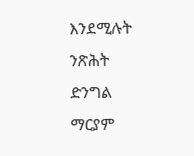እንደሚሉት ንጽሕት ድንግል ማርያም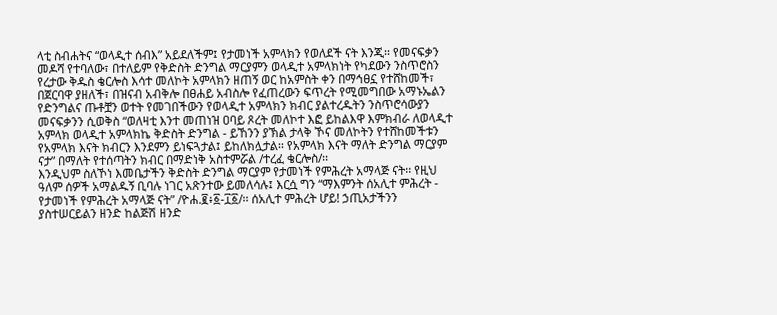ላቲ ስብሐትና “ወላዲተ ሰብእ” አይደለችም፤ የታመነች አምላክን የወለደች ናት እንጂ፡፡ የመናፍቃን መዶሻ የተባለው፣ በተለይም የቅድስት ድንግል ማርያምን ወላዲተ አምላክነት የካደውን ንስጥሮስን የረታው ቅዱስ ቄርሎስ እሳተ መለኮት አምላክን ዘጠኝ ወር ከአምስት ቀን በማኅፀኗ የተሸከመች፣ በጀርባዋ ያዘለች፣ በዝናብ አብቅሎ በፀሐይ አብስሎ የፈጠረውን ፍጥረት የሚመግበው አማኑኤልን የድንግልና ጡቶቿን ወተት የመገበችውን የወላዲተ አምላክን ክብር ያልተረዱትን ንስጥሮሳውያን መናፍቃንን ሲወቅስ “ወለዛቲ እንተ መጠነዝ ዐባይ ጾረት መለኮተ እፎ ይከልእዋ እምክብራ ለወላዲተ አምላክ ወላዲተ አምላክኬ ቅድስት ድንግል - ይኸንን ያኽል ታላቅ ኾና መለኮትን የተሸከመችቱን የአምላክ እናት ክብርን እንደምን ይነፍጓታል፤ ይከለክሏታል፡፡ የአምላክ እናት ማለት ድንግል ማርያም ናታ” በማለት የተሰጣትን ክብር በማድነቅ አስተምሯል /ተረፈ ቄርሎስ/፡፡
እንዲህም ስለኾነ እመቤታችን ቅድስት ድንግል ማርያም የታመነች የምሕረት አማላጅ ናት፡፡ የዚህ ዓለም ሰዎች አማልዱኝ ቢባሉ ነገር አጽንተው ይመለሳሉ፤ እርሷ ግን “ማእምንት ሰአሊተ ምሕረት - የታመነች የምሕረት አማላጅ ናት” /ዮሐ.፪፥፩-፲፩/፡፡ ሰአሊተ ምሕረት ሆይ! ኃጢአታችንን ያስተሠርይልን ዘንድ ከልጅሽ ዘንድ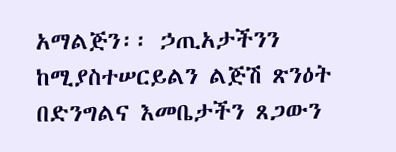አማልጅን፡፡ ኃጢአታችንን ከሚያስተሠርይልን ልጅሽ ጽንዕት በድንግልና እመቤታችን ጸጋውን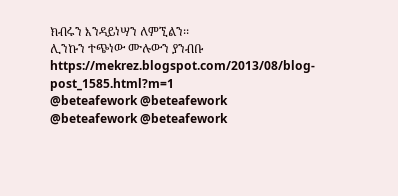ክብሩን እንዳይነሣን ለምኚልን፡፡
ሊንኩን ተጭነው ሙሉውን ያንብቡ
https://mekrez.blogspot.com/2013/08/blog-post_1585.html?m=1
@beteafework @beteafework
@beteafework @beteafework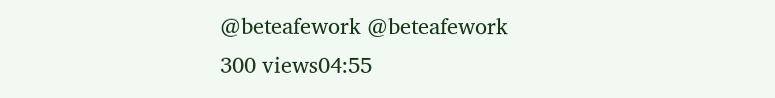@beteafework @beteafework
300 views04:55